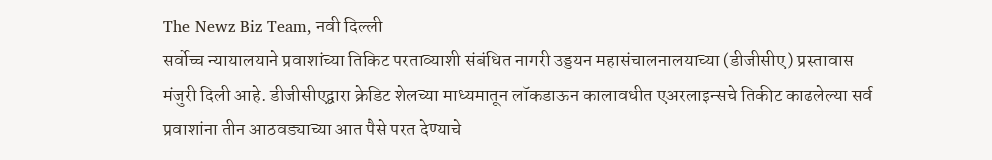The Newz Biz Team, नवी दिल्ली
सर्वोच्च न्यायालयाने प्रवाशांच्या तिकिट परताव्याशी संबंधित नागरी उड्डयन महासंचालनालयाच्या (डीजीसीए) प्रस्तावास मंजुरी दिली आहे. डीजीसीएद्वारा क्रेडिट शेलच्या माध्यमातून लॉकडाऊन कालावधीत एअरलाइन्सचे तिकीट काढलेल्या सर्व प्रवाशांना तीन आठवड्याच्या आत पैसे परत देण्याचे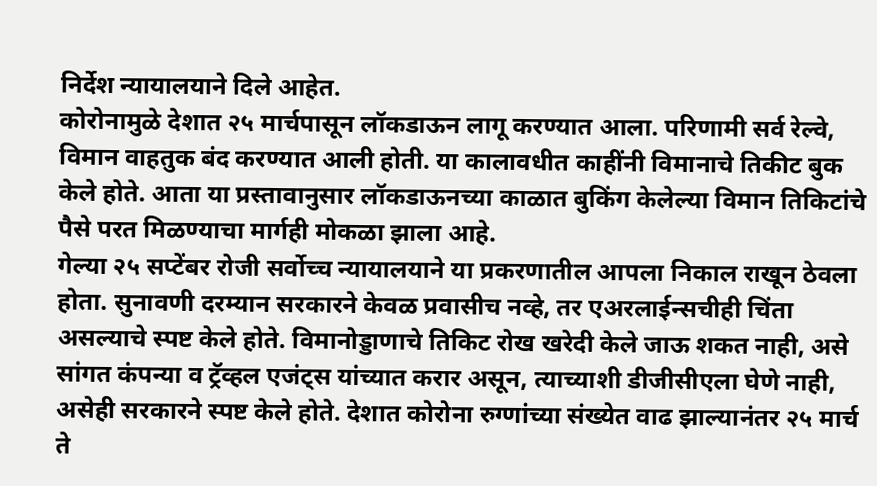निर्देश न्यायालयाने दिले आहेत.
कोरोनामुळे देशात २५ मार्चपासून लॉकडाऊन लागू करण्यात आला. परिणामी सर्व रेल्वे, विमान वाहतुक बंद करण्यात आली होती. या कालावधीत काहींनी विमानाचे तिकीट बुक केले होते. आता या प्रस्तावानुसार लॉकडाऊनच्या काळात बुकिंग केलेल्या विमान तिकिटांचे पैसे परत मिळण्याचा मार्गही मोकळा झाला आहे.
गेल्या २५ सप्टेंबर रोजी सर्वोच्च न्यायालयाने या प्रकरणातील आपला निकाल राखून ठेवला होता. सुनावणी दरम्यान सरकारने केवळ प्रवासीच नव्हे, तर एअरलाईन्सचीही चिंता असल्याचे स्पष्ट केले होते. विमानोड्डाणाचे तिकिट रोख खरेदी केले जाऊ शकत नाही, असे सांगत कंपन्या व ट्रॅव्हल एजंट्स यांच्यात करार असून, त्याच्याशी डीजीसीएला घेणे नाही, असेही सरकारने स्पष्ट केले होते. देशात कोरोना रुग्णांच्या संख्येत वाढ झाल्यानंतर २५ मार्च ते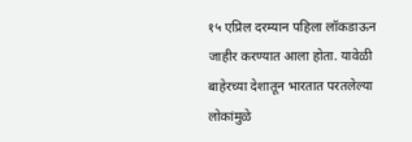१५ एप्रिल दरम्यान पहिला लॉकडाऊन जाहीर करण्यात आला होता. यावेळी बाहेरच्या देशातून भारतात परतलेल्या लोकांमुळे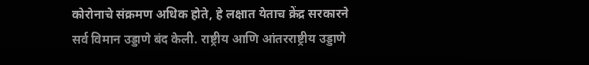कोरोनाचे संक्रमण अधिक होते, हे लक्षात येताच क्रेंद्र सरकारने सर्व विमान उड्डाणे बंद केली. राष्ट्रीय आणि आंतरराष्ट्रीय उड्डाणे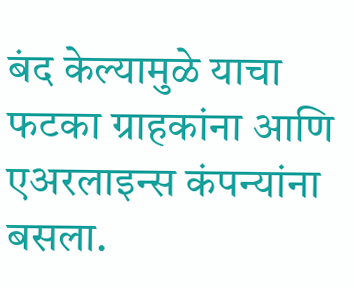बंद केल्यामुळे याचा फटका ग्राहकांना आणि एअरलाइन्स कंपन्यांना बसला.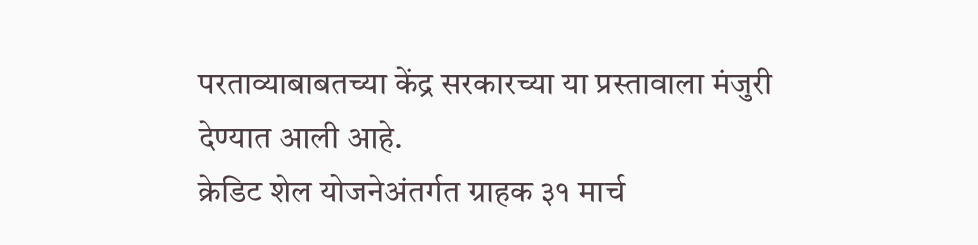परताव्याबाबतच्या केंद्र सरकारच्या या प्रस्तावाला मंजुरी देण्यात आली आहे.
क्रेडिट शेल योजनेअंतर्गत ग्राहक ३१ मार्च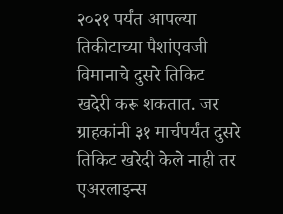२०२१ पर्यंत आपल्या तिकीटाच्या पैशांएवजी विमानाचे दुसरे तिकिट खदेरी करू शकतात. जर ग्राहकांनी ३१ मार्चपर्यंत दुसरे तिकिट खरेदी केले नाही तर एअरलाइन्स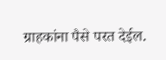ग्राहकांना पैसे परत देईल.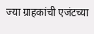ज्या ग्राहकांची एजंटच्या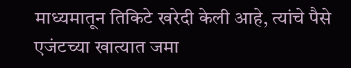माध्यमातून तिकिटे खरेदी केली आहे, त्यांचे पैसे एजंटच्या खात्यात जमा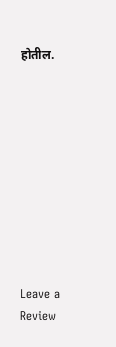होतील.










Leave a Review